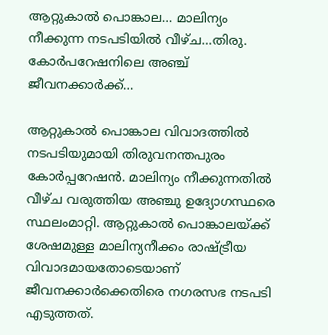ആറ്റുകാല്‍ പൊങ്കാല… മാലിന്യം നീക്കുന്ന നടപടിയില്‍ വീഴ്ച…തിരു. കോര്‍പറേഷനിലെ അഞ്ച് ജീവനക്കാര്‍ക്ക്…

ആറ്റുകാല്‍ പൊങ്കാല വിവാദത്തില്‍ നടപടിയുമായി തിരുവനന്തപുരം കോര്‍പ്പറേഷന്‍. മാലിന്യം നീക്കുന്നതില്‍ വീഴ്ച വരുത്തിയ അഞ്ചു ഉദ്യോഗസ്ഥരെ സ്ഥലംമാറ്റി. ആറ്റുകാല്‍ പൊങ്കാലയ്ക്ക് ശേഷമുള്ള മാലിന്യനീക്കം രാഷ്ട്രീയ വിവാദമായതോടെയാണ് ജീവനക്കാര്‍ക്കെതിരെ നഗരസഭ നടപടി എടുത്തത്.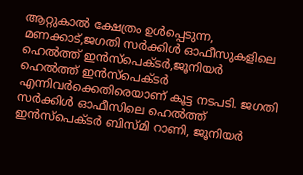ആറ്റുകാല്‍ ക്ഷേത്രം ഉള്‍പ്പെടുന്ന, മണക്കാട്,ജഗതി സര്‍ക്കിള്‍ ഓഫീസുകളിലെ ഹെല്‍ത്ത് ഇന്‍സ്‌പെക്ടര്‍,ജൂനിയര്‍ ഹെല്‍ത്ത് ഇന്‍സ്‌പെക്ടര്‍ എന്നിവര്‍ക്കെതിരെയാണ് കൂട്ട നടപടി. ജഗതി സര്‍ക്കിള്‍ ഓഫീസിലെ ഹെല്‍ത്ത് ഇന്‍സ്‌പെക്ടര്‍ ബിസ്മി റാണി, ജൂനിയര്‍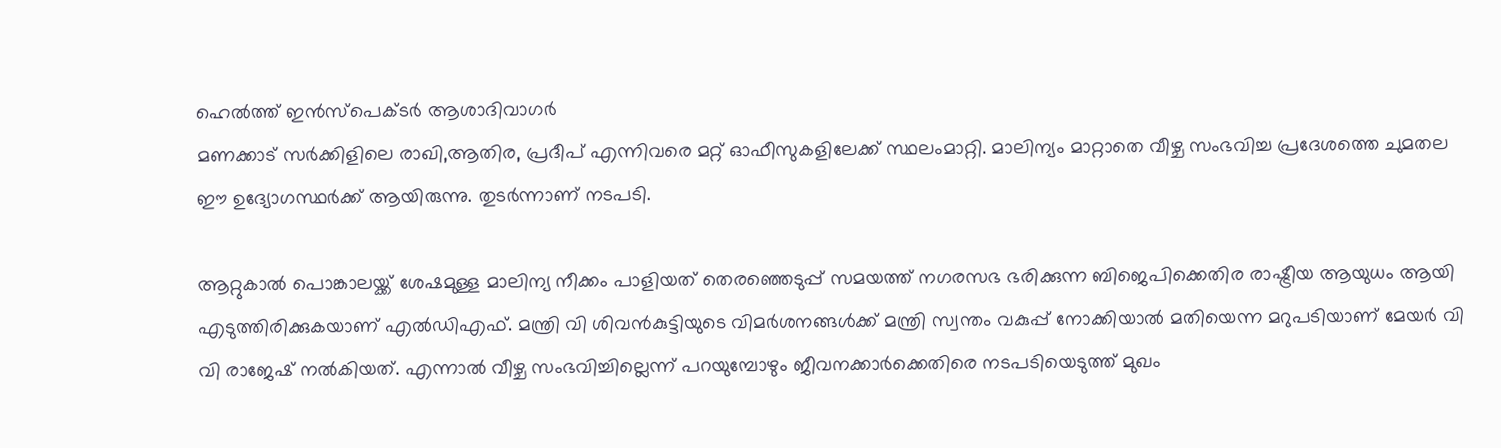ഹെല്‍ത്ത് ഇന്‍സ്‌പെക്ടര്‍ ആശാദിവാഗര്‍
മണക്കാട് സര്‍ക്കിളിലെ രാഖി,ആതിര, പ്രദീപ് എന്നിവരെ മറ്റ് ഓഫീസുകളിലേക്ക് സ്ഥലംമാറ്റി. മാലിന്യം മാറ്റാതെ വീഴ്ച സംഭവിച്ച പ്രദേശത്തെ ചുമതല ഈ ഉദ്യോഗസ്ഥര്‍ക്ക് ആയിരുന്നു. തുടര്‍ന്നാണ് നടപടി.

ആറ്റുകാല്‍ പൊങ്കാലയ്ക്ക് ശേഷമുള്ള മാലിന്യ നീക്കം പാളിയത് തെരഞ്ഞെടുപ്പ് സമയത്ത് നഗരസഭ ഭരിക്കുന്ന ബിജെപിക്കെതിര രാഷ്ട്രീയ ആയുധം ആയി എടുത്തിരിക്കുകയാണ് എല്‍ഡിഎഫ്. മന്ത്രി വി ശിവന്‍കുട്ടിയുടെ വിമര്‍ശനങ്ങള്‍ക്ക് മന്ത്രി സ്വന്തം വകുപ്പ് നോക്കിയാല്‍ മതിയെന്ന മറുപടിയാണ് മേയര്‍ വി വി രാജേഷ് നല്‍കിയത്. എന്നാല്‍ വീഴ്ച സംഭവിച്ചില്ലെന്ന് പറയുമ്പോഴും ജീവനക്കാര്‍ക്കെതിരെ നടപടിയെടുത്ത് മുഖം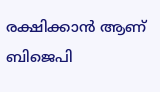രക്ഷിക്കാന്‍ ആണ് ബിജെപി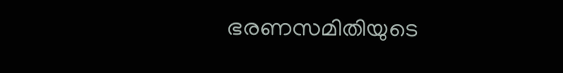ഭരണസമിതിയുടെ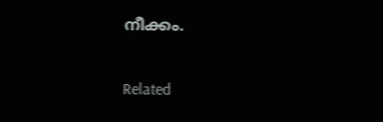നീക്കം.

Related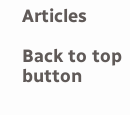Articles

Back to top button